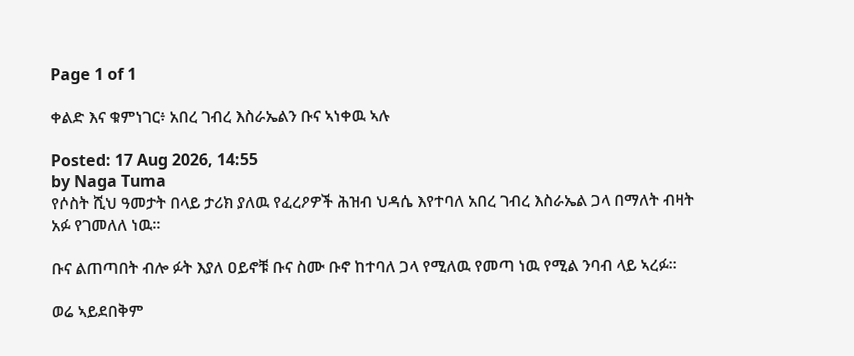Page 1 of 1

ቀልድ እና ቁምነገር፥ አበረ ገብረ እስራኤልን ቡና ኣነቀዉ ኣሉ

Posted: 17 Aug 2026, 14:55
by Naga Tuma
የሶስት ሺህ ዓመታት በላይ ታሪክ ያለዉ የፈረዖዎች ሕዝብ ህዳሴ እየተባለ አበረ ገብረ እስራኤል ጋላ በማለት ብዛት አፉ የገመለለ ነዉ።

ቡና ልጠጣበት ብሎ ፉት እያለ ዐይኖቹ ቡና ስሙ ቡኖ ከተባለ ጋላ የሚለዉ የመጣ ነዉ የሚል ንባብ ላይ ኣረፉ።

ወሬ ኣይደበቅም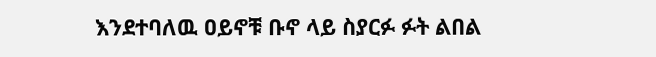እንደተባለዉ ዐይኖቹ ቡኖ ላይ ስያርፉ ፉት ልበል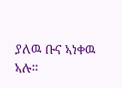ያለዉ ቡና ኣነቀዉ ኣሉ።